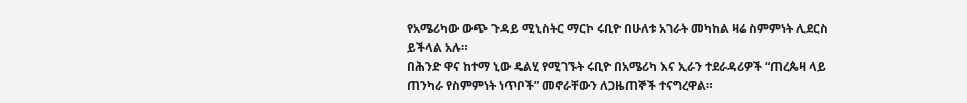የአሜሪካው ውጭ ጉዳይ ሚኒስትር ማርኮ ሩቢዮ በሁለቱ አገራት መካከል ዛሬ ስምምነት ሊደርስ ይችላል አሉ።
በሕንድ ዋና ከተማ ኒው ዴልሂ የሚገኙት ሩቢዮ በአሜሪካ እና ኢራን ተደራዳሪዎች “ጠረጴዛ ላይ ጠንካራ የስምምነት ነጥቦች” መኖራቸውን ለጋዜጠኞች ተናግረዋል።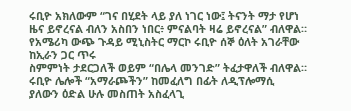ሩቢዮ አክለውም “ገና በሂደት ላይ ያለ ነገር ነው፤ ትናንት ማታ የሆነ ዜና ይኖረናል ብለን አስበን ነበር፥ ምናልባት ዛሬ ይኖረናል” ብለዋል።
የአሜሪካ ውጭ ጉዳይ ሚኒስትር ማርኮ ሩቢዮ ሰኞ ዕለት አገራቸው ከኢራን ጋር ጥሩ
ስምምነት ታደርጋለች ወይም “በሌላ መንገድ” ትፈታዋለች ብለዋል።
ሩቢዮ ሌሎች “አማራጮችን” ከመፈለግ በፊት ለዲፕሎማሲ
ያለውን ዕድል ሁሉ መስጠት አስፈላጊ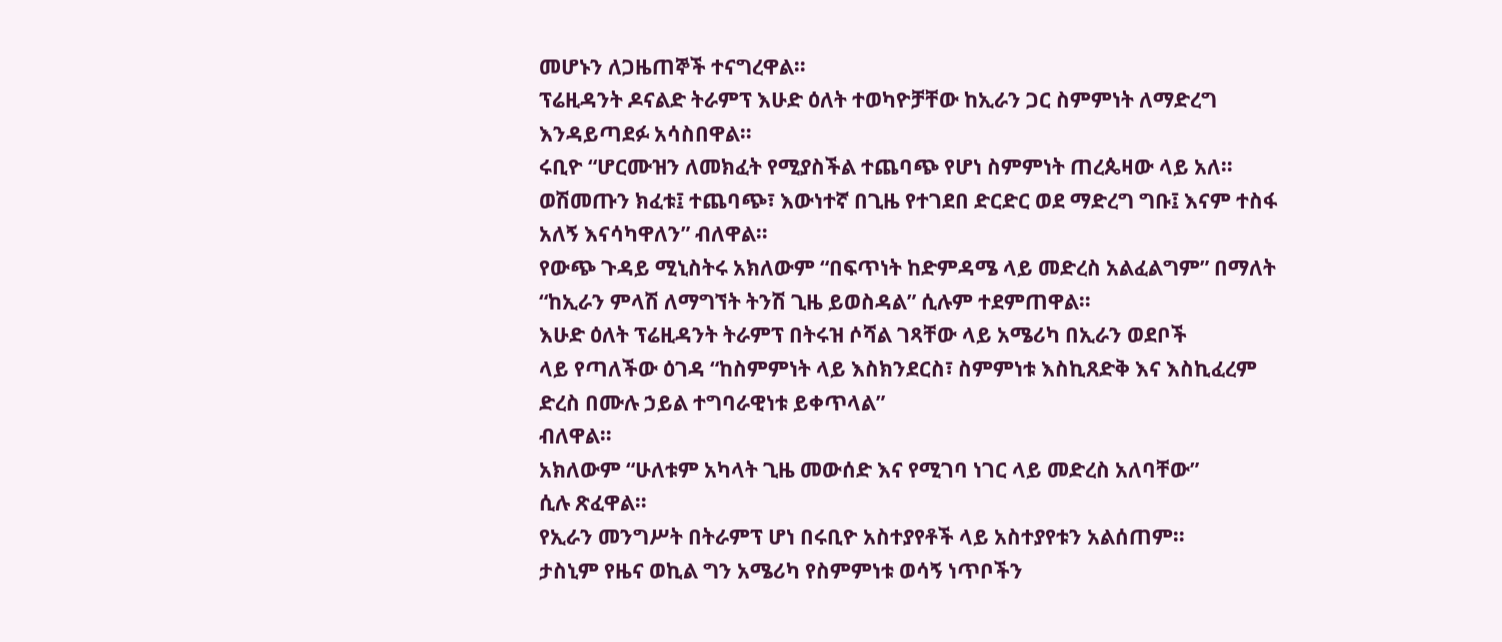መሆኑን ለጋዜጠኞች ተናግረዋል።
ፕሬዚዳንት ዶናልድ ትራምፕ እሁድ ዕለት ተወካዮቻቸው ከኢራን ጋር ስምምነት ለማድረግ
እንዳይጣደፉ አሳስበዋል።
ሩቢዮ “ሆርሙዝን ለመክፈት የሚያስችል ተጨባጭ የሆነ ስምምነት ጠረጴዛው ላይ አለ።
ወሽመጡን ክፈቱ፤ ተጨባጭ፣ እውነተኛ በጊዜ የተገደበ ድርድር ወደ ማድረግ ግቡ፤ እናም ተስፋ አለኝ እናሳካዋለን” ብለዋል።
የውጭ ጉዳይ ሚኒስትሩ አክለውም “በፍጥነት ከድምዳሜ ላይ መድረስ አልፈልግም” በማለት “ከኢራን ምላሽ ለማግኘት ትንሽ ጊዜ ይወስዳል” ሲሉም ተደምጠዋል።
እሁድ ዕለት ፕሬዚዳንት ትራምፕ በትሩዝ ሶሻል ገጻቸው ላይ አሜሪካ በኢራን ወደቦች
ላይ የጣለችው ዕገዳ “ከስምምነት ላይ እስክንደርስ፣ ስምምነቱ እስኪጸድቅ እና እስኪፈረም ድረስ በሙሉ ኃይል ተግባራዊነቱ ይቀጥላል”
ብለዋል።
አክለውም “ሁለቱም አካላት ጊዜ መውሰድ እና የሚገባ ነገር ላይ መድረስ አለባቸው”
ሲሉ ጽፈዋል።
የኢራን መንግሥት በትራምፕ ሆነ በሩቢዮ አስተያየቶች ላይ አስተያየቱን አልሰጠም።
ታስኒም የዜና ወኪል ግን አሜሪካ የስምምነቱ ወሳኝ ነጥቦችን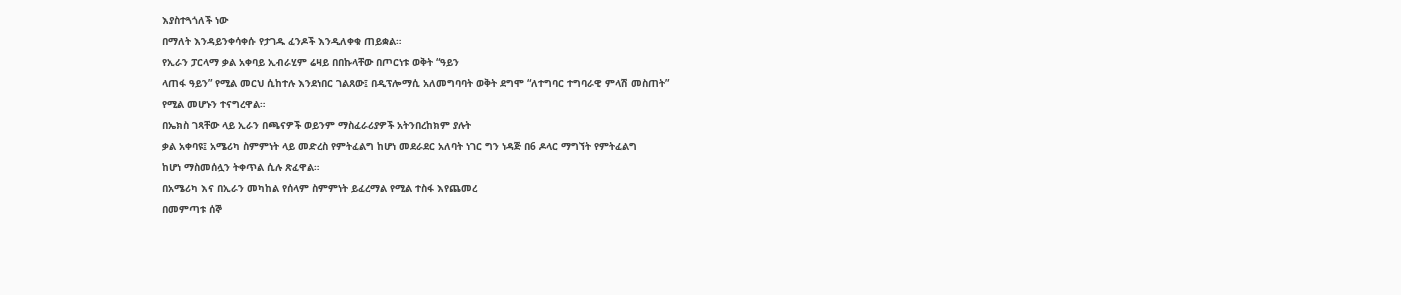እያስተጓጎለች ነው
በማለት እንዳይንቀሳቀሱ የታገዱ ፈንዶች እንዲለቀቁ ጠይቋል።
የኢራን ፓርላማ ቃል አቀባይ ኢብራሂም ሬዛይ በበኩላቸው በጦርነቱ ወቅት “ዓይን
ላጠፋ ዓይን” የሚል መርህ ሲከተሉ እንደነበር ገልጸው፤ በዲፕሎማሲ አለመግባባት ወቅት ደግሞ “ለተግባር ተግባራዊ ምላሽ መስጠት”
የሚል መሆኑን ተናግረዋል።
በኤክስ ገጻቸው ላይ ኢራን በጫናዎች ወይንም ማስፈራሪያዎች አትንበረከክም ያሉት
ቃል አቀባዩ፤ አሜሪካ ስምምነት ላይ መድረስ የምትፈልግ ከሆነ መደራደር አለባት ነገር ግን ነዳጅ በ6 ዶላር ማግኘት የምትፈልግ
ከሆነ ማስመሰሏን ትቀጥል ሲሉ ጽፈዋል።
በአሜሪካ እና በኢራን መካከል የሰላም ስምምነት ይፈረማል የሚል ተስፋ እየጨመረ
በመምጣቱ ሰኞ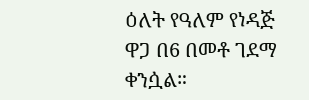ዕለት የዓለም የነዳጅ ዋጋ በ6 በመቶ ገደማ ቀንሷል።